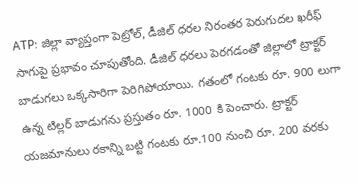ATP: జిల్లా వ్యాప్తంగా పెట్రోల్, డీజిల్ ధరల నిరంతర పెరుగుదల ఖరీఫ్ సాగుపై ప్రభావం చూపుతోంది. డీజిల్ ధరలు పెరగడంతో జిల్లాలో ట్రాక్టర్ బాడుగలు ఒక్కసారిగా పెరిగిపోయాయి. గతంలో గంటకు రూ. 900 లుగా ఉన్న టిల్లర్ బాడుగను ప్రస్తుతం రూ. 1000 కి పెంచారు. ట్రాక్టర్ యజమానులు రకాన్ని బట్టి గంటకు రూ.100 నుంచి రూ. 200 వరకు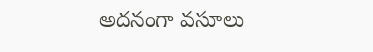అదనంగా వసూలు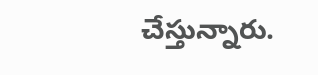చేస్తున్నారు.